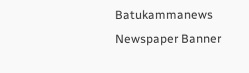Batukammanews
Newspaper Banner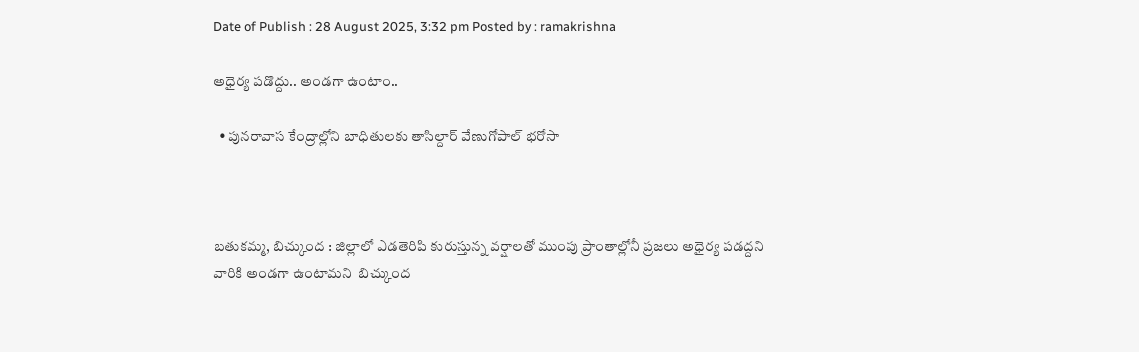Date of Publish : 28 August 2025, 3:32 pm Posted by : ramakrishna

అధైర్య పడొద్దు.. అండగా ఉంటాం..

  • పునరావాస కేంద్రాల్లోని బాధితులకు తాసిల్దార్ వేణుగోపాల్ భరోసా



బతుకమ్మ, బిచ్కుంద : జిల్లాలో ఎడతెరిపి కురుస్తున్న వర్షాలతో ముంపు ప్రాంతాల్లోనీ ప్రజలు అధైర్య పడద్దని వారికి అండగా ఉంటామని  బిచ్కుంద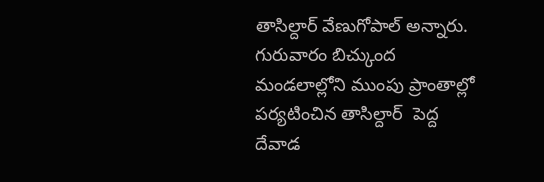తాసిల్దార్ వేణుగోపాల్ అన్నారు. గురువారం బిచ్కుంద మండలాల్లోని ముంపు ప్రాంతాల్లో పర్యటించిన తాసిల్దార్  పెద్ద దేవాడ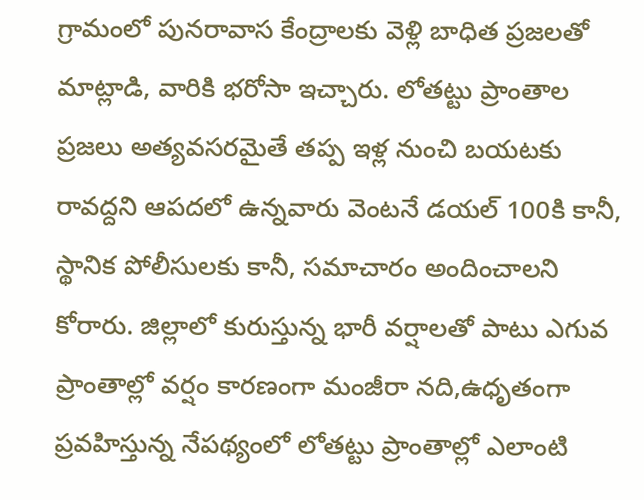గ్రామంలో పునరావాస కేంద్రాలకు వెళ్లి బాధిత ప్రజలతో మాట్లాడి, వారికి భరోసా ఇచ్చారు. లోతట్టు ప్రాంతాల ప్రజలు అత్యవసరమైతే తప్ప ఇళ్ల నుంచి బయటకు రావద్దని ఆపదలో ఉన్నవారు వెంటనే డయల్ 100కి కానీ, స్థానిక పోలీసులకు కానీ, సమాచారం అందించాలని కోరారు. జిల్లాలో కురుస్తున్న భారీ వర్షాలతో పాటు ఎగువ ప్రాంతాల్లో వర్షం కారణంగా మంజీరా నది,ఉధృతంగా ప్రవహిస్తున్న నేపథ్యంలో లోతట్టు ప్రాంతాల్లో ఎలాంటి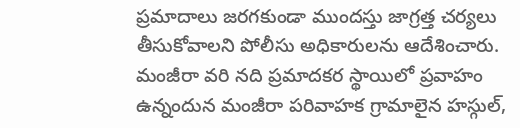ప్రమాదాలు జరగకుండా ముందస్తు జాగ్రత్త చర్యలు తీసుకోవాలని పోలీసు అధికారులను ఆదేశించారు. మంజీరా వరి నది ప్రమాదకర స్థాయిలో ప్రవాహం ఉన్నందున మంజీరా పరివాహక గ్రామాలైన హస్గుల్,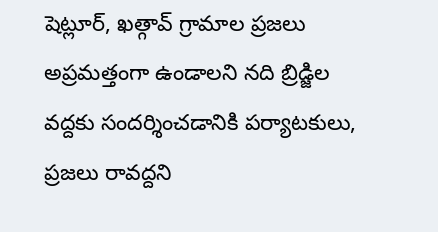షెట్లూర్, ఖత్గావ్ గ్రామాల ప్రజలు అప్రమత్తంగా ఉండాలని నది బ్రిడ్జిల వద్దకు సందర్శించడానికి పర్యాటకులు, ప్రజలు రావద్దని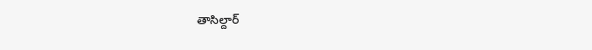తాసిల్దార్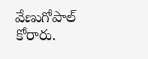వేణుగోపాల్ కోరారు.